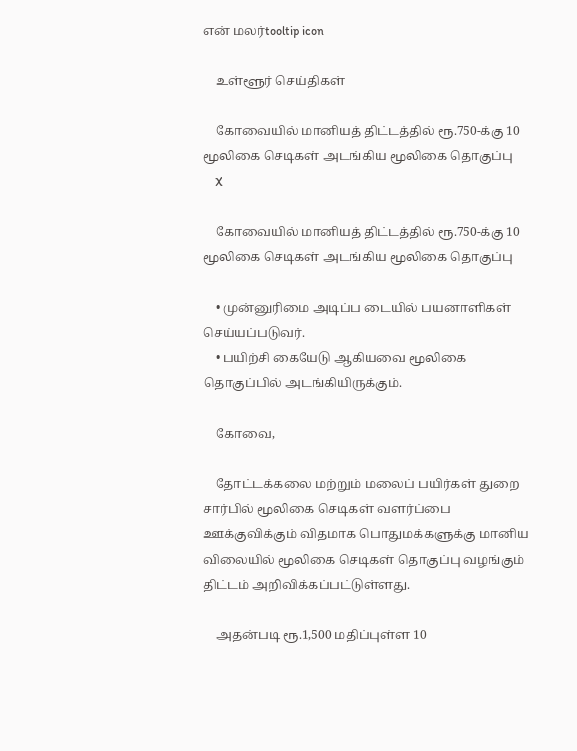என் மலர்tooltip icon

    உள்ளூர் செய்திகள்

    கோவையில் மானியத் திட்டத்தில் ரூ.750-க்கு 10 மூலிகை செடிகள் அடங்கிய மூலிகை தொகுப்பு
    X

    கோவையில் மானியத் திட்டத்தில் ரூ.750-க்கு 10 மூலிகை செடிகள் அடங்கிய மூலிகை தொகுப்பு

    • முன்னுரிமை அடிப்ப டையில் பயனாளிகள் செய்யப்படுவர்.
    • பயிற்சி கையேடு ஆகியவை மூலிகை தொகுப்பில் அடங்கியிருக்கும்.

    கோவை,

    தோட்டக்கலை மற்றும் மலைப் பயிர்கள் துறை சார்பில் மூலிகை செடிகள் வளர்ப்பை ஊக்குவிக்கும் விதமாக பொதுமக்களுக்கு மானிய விலையில் மூலிகை செடிகள் தொகுப்பு வழங்கும் திட்டம் அறிவிக்கப்பட்டுள்ளது.

    அதன்படி ரூ.1,500 மதிப்புள்ள 10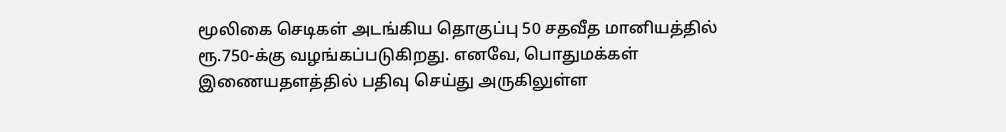மூலிகை செடிகள் அடங்கிய தொகுப்பு 50 சதவீத மானியத்தில் ரூ.750-க்கு வழங்கப்படுகிறது. எனவே, பொதுமக்கள் இணையதளத்தில் பதிவு செய்து அருகிலுள்ள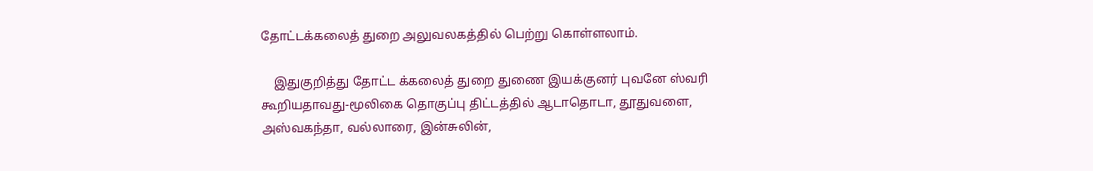தோட்டக்கலைத் துறை அலுவலகத்தில் பெற்று கொள்ளலாம்.

    இதுகுறித்து தோட்ட க்கலைத் துறை துணை இயக்குனர் புவனே ஸ்வரி கூறியதாவது-மூலிகை தொகுப்பு திட்டத்தில் ஆடாதொடா, தூதுவளை, அஸ்வகந்தா, வல்லாரை, இன்சுலின்,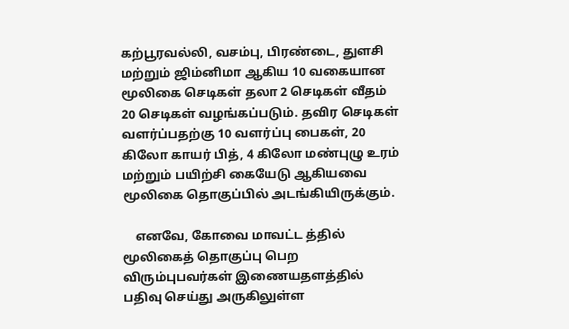கற்பூரவல்லி, வசம்பு, பிரண்டை, துளசி மற்றும் ஜிம்னிமா ஆகிய 10 வகையான மூலிகை செடிகள் தலா 2 செடிகள் வீதம் 20 செடிகள் வழங்கப்படும். தவிர செடிகள் வளர்ப்பதற்கு 10 வளர்ப்பு பைகள், 20 கிலோ காயர் பித், 4 கிலோ மண்புழு உரம் மற்றும் பயிற்சி கையேடு ஆகியவை மூலிகை தொகுப்பில் அடங்கியிருக்கும்.

    எனவே, கோவை மாவட்ட த்தில் மூலிகைத் தொகுப்பு பெற விரும்புபவர்கள் இணையதளத்தில் பதிவு செய்து அருகிலுள்ள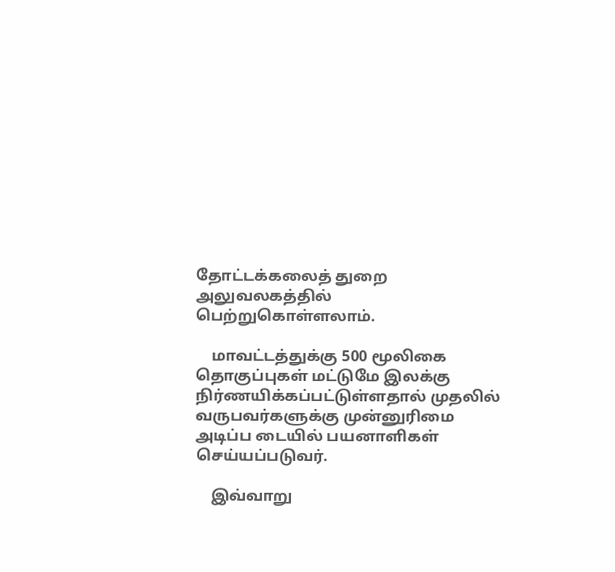தோட்டக்கலைத் துறை அலுவலகத்தில் பெற்றுகொள்ளலாம்.

    மாவட்டத்துக்கு 500 மூலிகை தொகுப்புகள் மட்டுமே இலக்கு நிர்ணயிக்கப்பட்டுள்ளதால் முதலில் வருபவர்களுக்கு முன்னுரிமை அடிப்ப டையில் பயனாளிகள் செய்யப்படுவர்.

    இவ்வாறு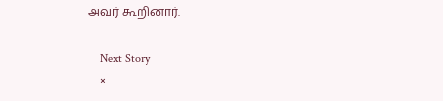அவர் கூறினார்.

    Next Story
    ×